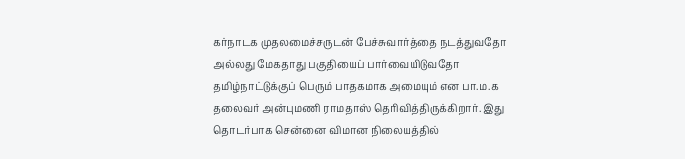கர்நாடக முதலமைச்சருடன் பேச்சுவார்த்தை நடத்துவதோ அல்லது மேகதாது பகுதியைப் பார்வையிடுவதோ தமிழ்நாட்டுக்குப் பெரும் பாதகமாக அமையும் என பா.ம.க தலைவர் அன்புமணி ராமதாஸ் தெரிவித்திருக்கிறார். இது தொடர்பாக சென்னை விமான நிலையத்தில்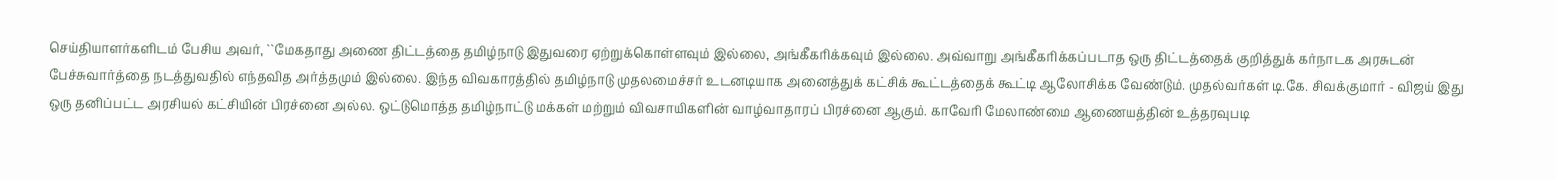செய்தியாளர்களிடம் பேசிய அவர், ``மேகதாது அணை திட்டத்தை தமிழ்நாடு இதுவரை ஏற்றுக்கொள்ளவும் இல்லை, அங்கீகரிக்கவும் இல்லை. அவ்வாறு அங்கீகரிக்கப்படாத ஒரு திட்டத்தைக் குறித்துக் கர்நாடக அரசுடன் பேச்சுவார்த்தை நடத்துவதில் எந்தவித அர்த்தமும் இல்லை. இந்த விவகாரத்தில் தமிழ்நாடு முதலமைச்சர் உடனடியாக அனைத்துக் கட்சிக் கூட்டத்தைக் கூட்டி ஆலோசிக்க வேண்டும். முதல்வர்கள் டி.கே. சிவக்குமார் - விஜய் இது ஒரு தனிப்பட்ட அரசியல் கட்சியின் பிரச்னை அல்ல. ஒட்டுமொத்த தமிழ்நாட்டு மக்கள் மற்றும் விவசாயிகளின் வாழ்வாதாரப் பிரச்னை ஆகும். காவேரி மேலாண்மை ஆணையத்தின் உத்தரவுபடி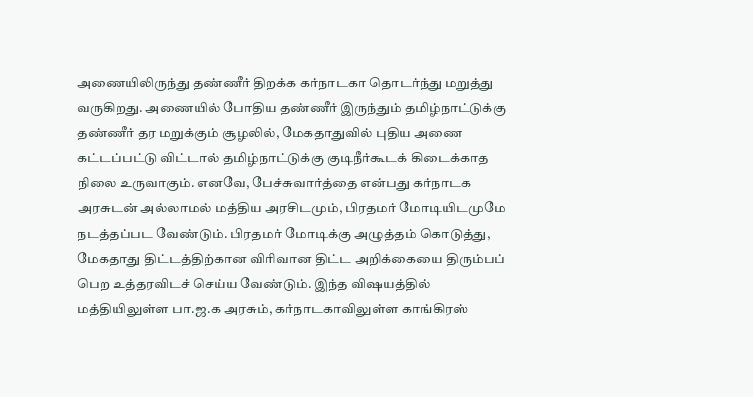அணையிலிருந்து தண்ணீர் திறக்க கர்நாடகா தொடர்ந்து மறுத்து வருகிறது. அணையில் போதிய தண்ணீர் இருந்தும் தமிழ்நாட்டுக்கு தண்ணீர் தர மறுக்கும் சூழலில், மேகதாதுவில் புதிய அணை கட்டப்பட்டு விட்டால் தமிழ்நாட்டுக்கு குடிநீர்கூடக் கிடைக்காத நிலை உருவாகும். எனவே, பேச்சுவார்த்தை என்பது கர்நாடக அரசுடன் அல்லாமல் மத்திய அரசிடமும், பிரதமர் மோடியிடமுமே நடத்தப்பட வேண்டும். பிரதமர் மோடிக்கு அழுத்தம் கொடுத்து, மேகதாது திட்டத்திற்கான விரிவான திட்ட அறிக்கையை திரும்பப் பெற உத்தரவிடச் செய்ய வேண்டும். இந்த விஷயத்தில் மத்தியிலுள்ள பா.ஜ.க அரசும், கர்நாடகாவிலுள்ள காங்கிரஸ்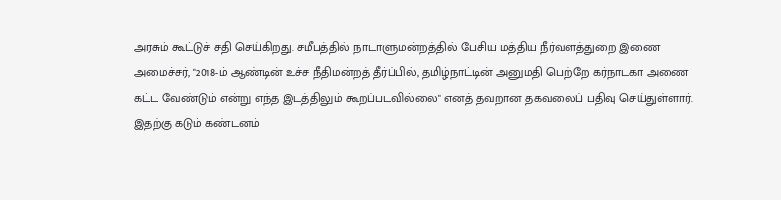அரசும் கூட்டுச் சதி செய்கிறது. சமீபத்தில் நாடாளுமன்றத்தில் பேசிய மத்திய நீர்வளத்துறை இணை அமைச்சர், "2018-ம் ஆண்டின் உச்ச நீதிமன்றத் தீர்ப்பில், தமிழ்நாட்டின் அனுமதி பெற்றே கர்நாடகா அணை கட்ட வேண்டும் என்று எந்த இடத்திலும் கூறப்படவில்லை" எனத் தவறான தகவலைப் பதிவு செய்துள்ளார். இதற்கு கடும் கண்டனம்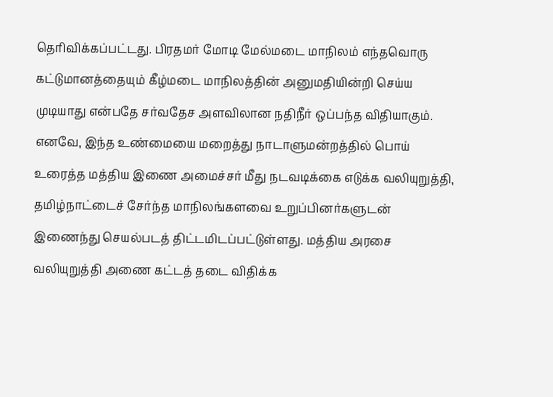தெரிவிக்கப்பட்டது. பிரதமர் மோடி மேல்மடை மாநிலம் எந்தவொரு கட்டுமானத்தையும் கீழ்மடை மாநிலத்தின் அனுமதியின்றி செய்ய முடியாது என்பதே சர்வதேச அளவிலான நதிநீர் ஒப்பந்த விதியாகும். எனவே, இந்த உண்மையை மறைத்து நாடாளுமன்றத்தில் பொய் உரைத்த மத்திய இணை அமைச்சர் மீது நடவடிக்கை எடுக்க வலியுறுத்தி, தமிழ்நாட்டைச் சேர்ந்த மாநிலங்களவை உறுப்பினர்களுடன் இணைந்து செயல்படத் திட்டமிடப்பட்டுள்ளது. மத்திய அரசை வலியுறுத்தி அணை கட்டத் தடை விதிக்க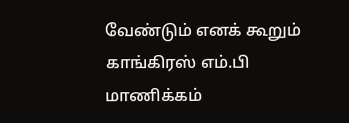வேண்டும் எனக் கூறும் காங்கிரஸ் எம்.பி மாணிக்கம்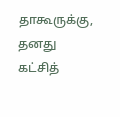தாகூருக்கு, தனது கட்சித்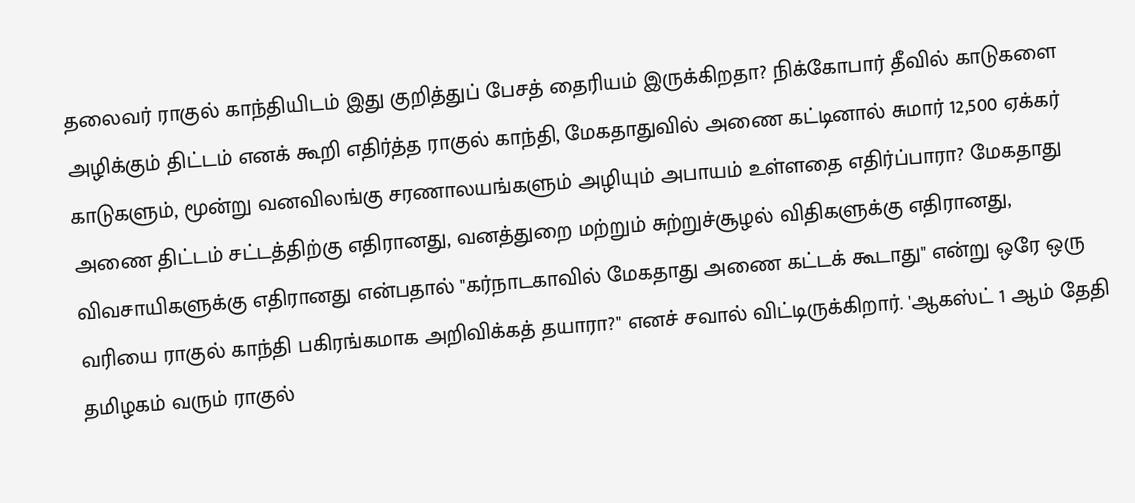தலைவர் ராகுல் காந்தியிடம் இது குறித்துப் பேசத் தைரியம் இருக்கிறதா? நிக்கோபார் தீவில் காடுகளை அழிக்கும் திட்டம் எனக் கூறி எதிர்த்த ராகுல் காந்தி, மேகதாதுவில் அணை கட்டினால் சுமார் 12,500 ஏக்கர் காடுகளும், மூன்று வனவிலங்கு சரணாலயங்களும் அழியும் அபாயம் உள்ளதை எதிர்ப்பாரா? மேகதாது அணை திட்டம் சட்டத்திற்கு எதிரானது, வனத்துறை மற்றும் சுற்றுச்சூழல் விதிகளுக்கு எதிரானது, விவசாயிகளுக்கு எதிரானது என்பதால் "கர்நாடகாவில் மேகதாது அணை கட்டக் கூடாது" என்று ஒரே ஒரு வரியை ராகுல் காந்தி பகிரங்கமாக அறிவிக்கத் தயாரா?" எனச் சவால் விட்டிருக்கிறார். 'ஆகஸ்ட் 1 ஆம் தேதி தமிழகம் வரும் ராகுல்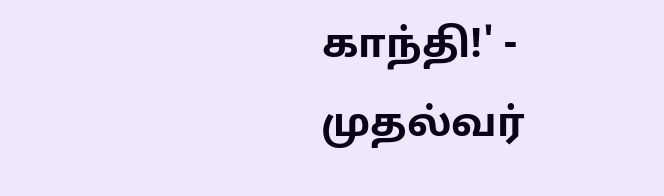காந்தி!' - முதல்வர்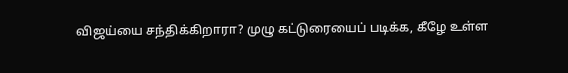விஜய்யை சந்திக்கிறாரா? முழு கட்டுரையைப் படிக்க, கீழே உள்ள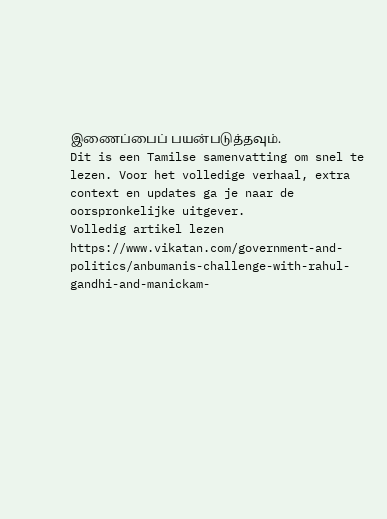இணைப்பைப் பயன்படுத்தவும்.
Dit is een Tamilse samenvatting om snel te lezen. Voor het volledige verhaal, extra context en updates ga je naar de oorspronkelijke uitgever.
Volledig artikel lezen
https://www.vikatan.com/government-and-politics/anbumanis-challenge-with-rahul-gandhi-and-manickam-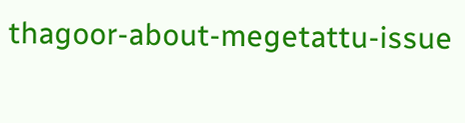thagoor-about-megetattu-issue